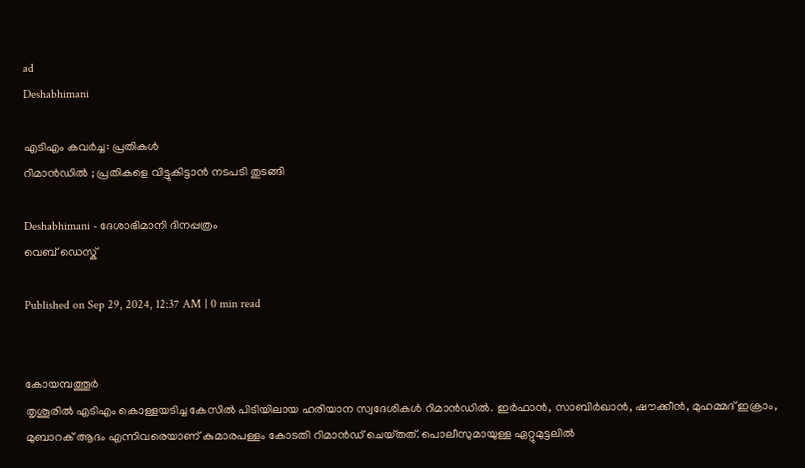ad
Deshabhimani

എടിഎം കവർച്ച: പ്രതികൾ
റിമാൻഡിൽ ; പ്രതികളെ വിട്ടുകിട്ടാൻ നടപടി തുടങ്ങി

Deshabhimani - ദേശാഭിമാനി ദിനപ്പത്രം
വെബ് ഡെസ്ക്

Published on Sep 29, 2024, 12:37 AM | 0 min read


കോയമ്പത്തൂർ
തൃശൂരിൽ എടിഎം കൊള്ളയടിച്ച കേസിൽ പിടിയിലായ ഹരിയാന സ്വദേശികൾ റിമാൻഡിൽ. ഇർഫാൻ, സാബിർഖാൻ, ഷൗക്കീൻ, മുഹമ്മദ്‌ ഇക്രാം, മുബാറക്‌ ആദം എന്നിവരെയാണ്‌ കുമാരപള്ളം കോടതി റിമാൻഡ്‌ ചെയ്‌തത്‌. പൊലീസുമായുള്ള ഏറ്റുമുട്ടലിൽ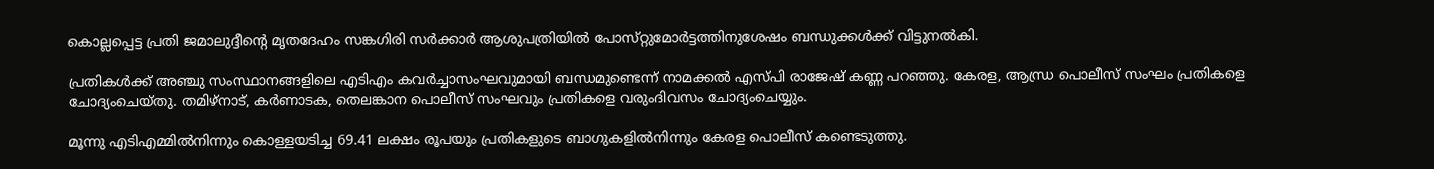കൊല്ലപ്പെട്ട പ്രതി ജമാലുദ്ദീന്റെ മൃതദേഹം സങ്കഗിരി സർക്കാർ ആശുപത്രിയിൽ പോസ്‌റ്റുമോർട്ടത്തിനുശേഷം ബന്ധുക്കൾക്ക്‌ വിട്ടുനൽകി.

പ്രതികൾക്ക്‌ അഞ്ചു സംസ്ഥാനങ്ങളിലെ എടിഎം കവർച്ചാസംഘവുമായി ബന്ധമുണ്ടെന്ന്‌ നാമക്കൽ എസ്‌പി രാജേഷ്‌ കണ്ണ പറഞ്ഞു. കേരള, ആന്ധ്ര പൊലീസ്‌ സംഘം പ്രതികളെ ചോദ്യംചെയ്‌തു. തമിഴ്‌നാട്‌, കർണാടക, തെലങ്കാന പൊലീസ്‌ സംഘവും പ്രതികളെ വരുംദിവസം ചോദ്യംചെയ്യും.

മൂന്നു എടിഎമ്മിൽനിന്നും കൊള്ളയടിച്ച 69.41 ലക്ഷം രൂപയും പ്രതികളുടെ ബാഗുകളിൽനിന്നും കേരള പൊലീസ്‌ കണ്ടെടുത്തു.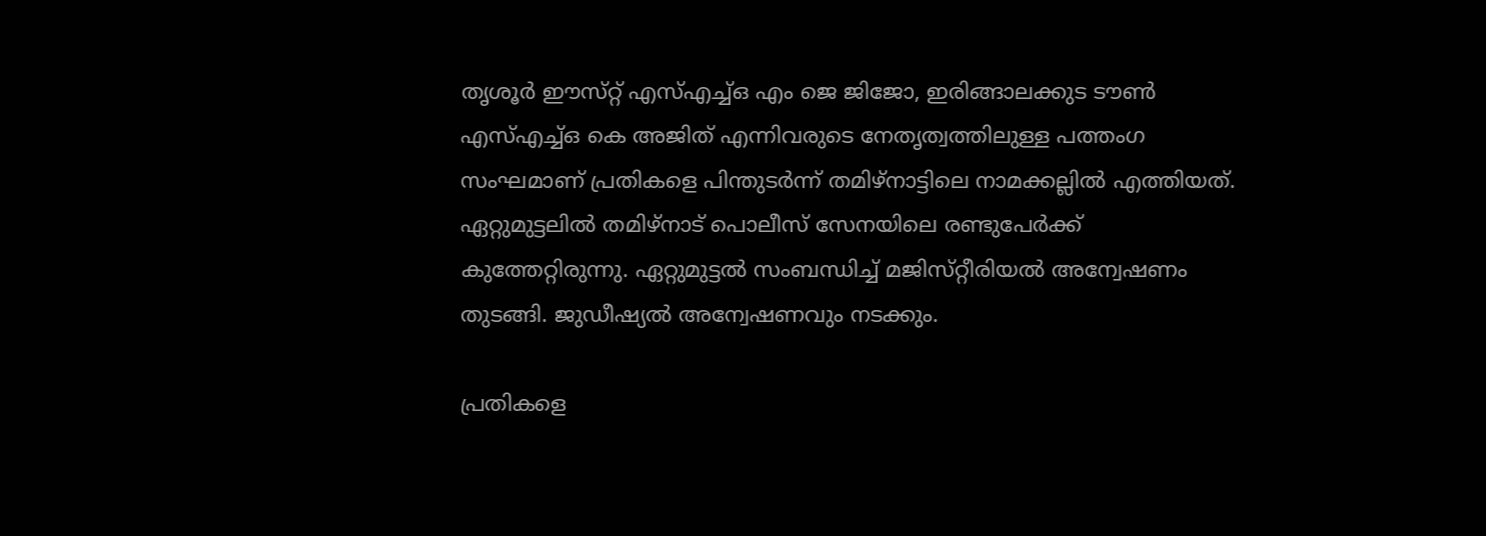തൃശൂർ ഈസ്‌റ്റ്‌ എസ്‌എച്ച്‌ഒ എം ജെ ജിജോ, ഇരിങ്ങാലക്കുട ടൗൺ എസ്‌എച്ച്‌ഒ കെ അജിത്‌ എന്നിവരുടെ നേതൃത്വത്തിലുള്ള പത്തംഗ സംഘമാണ്‌ പ്രതികളെ പിന്തുടർന്ന്‌ തമിഴ്‌നാട്ടിലെ നാമക്കല്ലിൽ എത്തിയത്. ഏറ്റുമുട്ടലിൽ തമിഴ്‌നാട്‌ പൊലീസ്‌ സേനയിലെ രണ്ടുപേർക്ക്‌ കുത്തേറ്റിരുന്നു. ഏറ്റുമുട്ടൽ സംബന്ധിച്ച്‌ മജിസ്‌റ്റീരിയൽ അന്വേഷണം തുടങ്ങി. ജുഡീഷ്യൽ അന്വേഷണവും നടക്കും.

പ്രതികളെ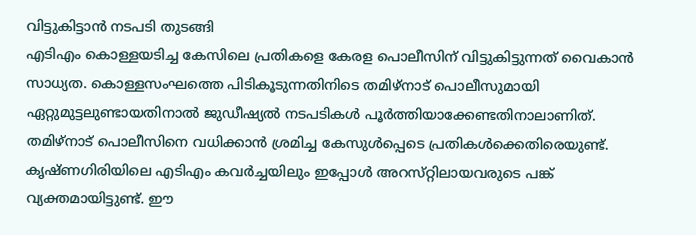വിട്ടുകിട്ടാൻ നടപടി തുടങ്ങി
എടിഎം കൊള്ളയടിച്ച കേസിലെ പ്രതികളെ കേരള പൊലീസിന്‌ വിട്ടുകിട്ടുന്നത്‌ വൈകാൻ സാധ്യത. കൊള്ളസംഘത്തെ പിടികൂടുന്നതിനിടെ തമിഴ്‌നാട്‌ പൊലീസുമായി ഏറ്റുമുട്ടലുണ്ടായതിനാൽ ജുഡീഷ്യൽ നടപടികൾ പൂർത്തിയാക്കേണ്ടതിനാലാണിത്‌. തമിഴ്‌നാട്‌ പൊലീസിനെ വധിക്കാൻ ശ്രമിച്ച കേസുൾപ്പെടെ പ്രതികൾക്കെതിരെയുണ്ട്‌. കൃഷ്‌ണഗിരിയിലെ എടിഎം കവർച്ചയിലും ഇപ്പോൾ അറസ്‌റ്റിലായവരുടെ പങ്ക്‌ വ്യക്തമായിട്ടുണ്ട്‌. ഈ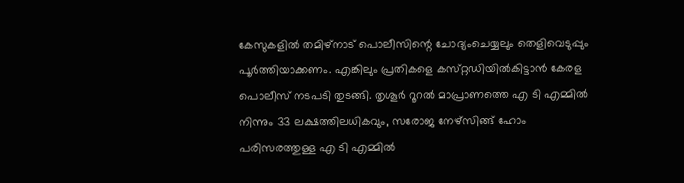കേസുകളിൽ തമിഴ്‌നാട്‌ പൊലീസിന്റെ ചോദ്യംചെയ്യലും തെളിവെടുപ്പും പൂർത്തിയാക്കണം. എങ്കിലും പ്രതികളെ കസ്‌റ്റഡിയിൽകിട്ടാൻ കേരള പൊലീസ്‌ നടപടി തുടങ്ങി. തൃശൂർ റൂറൽ മാപ്രാണത്തെ എ ടി എമ്മിൽ നിന്നും 33 ലക്ഷത്തിലധികവും, സരോജ നേഴ്സിങ്ങ് ഹോം പരിസരത്തുള്ള എ ടി എമ്മിൽ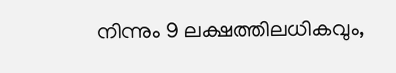നിന്നും 9 ലക്ഷത്തിലധികവും,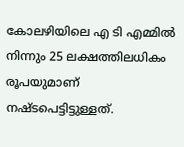കോലഴിയിലെ എ ടി എമ്മിൽ നിന്നും 25 ലക്ഷത്തിലധികം രൂപയുമാണ് നഷ്ടപെട്ടിട്ടുള്ളത്.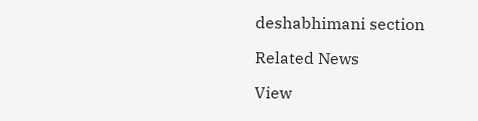deshabhimani section

Related News

View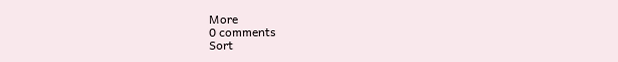More
0 comments
Sort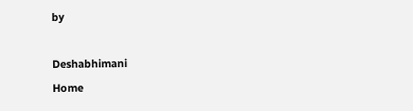by

Deshabhimani
Home